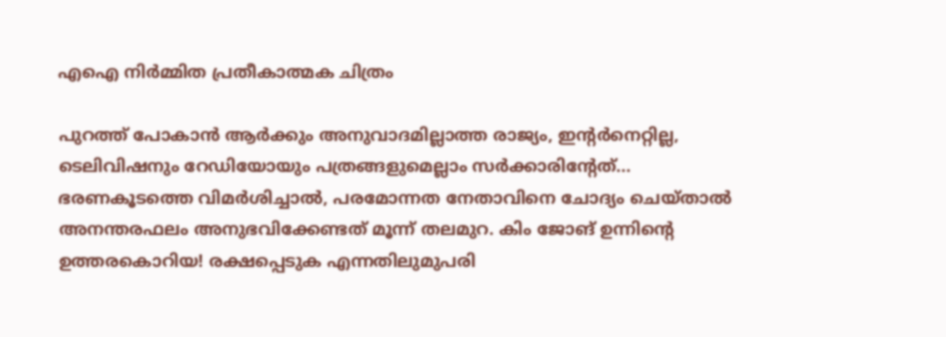എഐ നിര്‍മ്മിത പ്രതീകാത്മക ചിത്രം

പുറത്ത് പോകാന്‍ ആര്‍ക്കും അനുവാദമില്ലാത്ത രാജ്യം, ഇന്‍റര്‍നെറ്റില്ല, ടെലിവിഷനും റേഡിയോയും പത്രങ്ങളുമെല്ലാം സര്‍ക്കാരിന്‍റേത്... ഭരണകൂടത്തെ വിമര്‍ശിച്ചാല്‍, പരമോന്നത നേതാവിനെ ചോദ്യം ചെയ്താല്‍  അനന്തരഫലം അനുഭവിക്കേണ്ടത് മൂന്ന് തലമുറ. കിം ജോങ് ഉന്നിന്‍റെ ഉത്തരകൊറിയ! രക്ഷപ്പെടുക എന്നതിലുമുപരി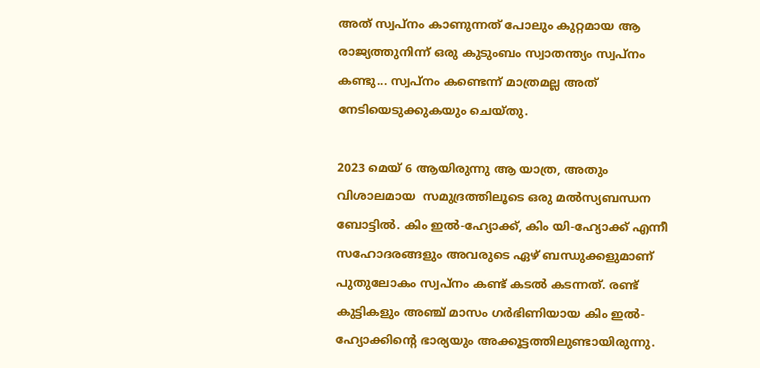അത് സ്വപ്നം കാണുന്നത് പോലും കുറ്റമായ ആ രാജ്യത്തുനിന്ന് ഒരു കുടുംബം സ്വാതന്ത്യം സ്വപ്നം കണ്ടു... സ്വപ്നം കണ്ടെന്ന് മാത്രമല്ല അത് നേടിയെടുക്കുകയും ചെയ്തു.

2023 മെയ് 6 ആയിരുന്നു ആ യാത്ര, അതും വിശാലമായ  സമുദ്രത്തിലൂടെ ഒരു മല്‍സ്യബന്ധന ബോട്ടില്‍. കിം ഇൽ-ഹ്യോക്ക്, കിം യി-ഹ്യോക്ക് എന്നീ സഹോദരങ്ങളും അവരുടെ ഏഴ് ബന്ധുക്കളുമാണ് പുതുലോകം സ്വപ്നം കണ്ട് കടല്‍ കടന്നത്. രണ്ട് കുട്ടികളും അഞ്ച് മാസം ഗർഭിണിയായ കിം ഇൽ-ഹ്യോക്കിന്‍റെ ഭാര്യയും അക്കൂട്ടത്തിലുണ്ടായിരുന്നു.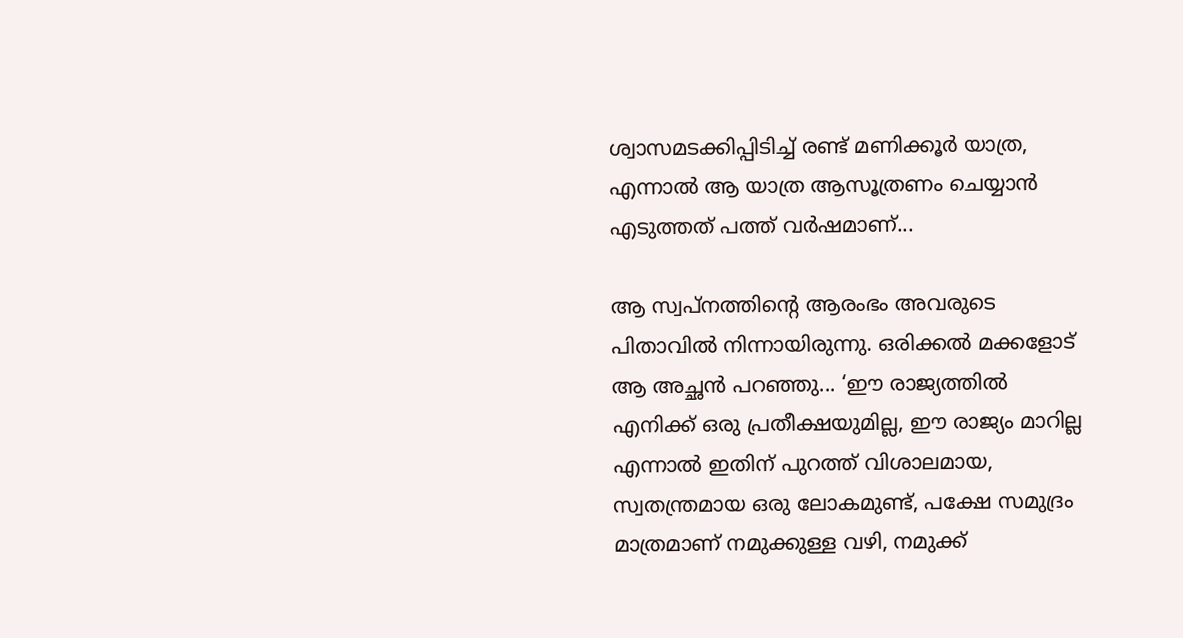ശ്വാസമടക്കിപ്പിടിച്ച് രണ്ട് മണിക്കൂര്‍ യാത്ര, എന്നാല്‍ ആ യാത്ര ആസൂത്രണം ചെയ്യാന്‍ എടുത്തത് പത്ത് വര്‍ഷമാണ്...

ആ സ്വപ്നത്തിന്‍റെ ആരംഭം അവരുടെ പിതാവില്‍ നിന്നായിരുന്നു. ഒരിക്കല്‍ മക്കളോട് ആ അച്ഛന്‍ പറഞ്ഞു... ‘ഈ രാജ്യത്തില്‍ എനിക്ക് ഒരു പ്രതീക്ഷയുമില്ല, ഈ രാജ്യം മാറില്ല എന്നാല്‍ ഇതിന് പുറത്ത് വിശാലമായ, സ്വതന്ത്രമായ ഒരു ലോകമുണ്ട്, പക്ഷേ സമുദ്രം മാത്രമാണ് നമുക്കുള്ള വഴി, നമുക്ക്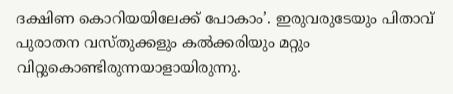ദക്ഷിണ കൊറിയയിലേക്ക് പോകാം’. ഇരുവരുടേയും പിതാവ് പുരാതന വസ്തുക്കളും കല്‍ക്കരിയും മറ്റും വിറ്റുകൊണ്ടിരുന്നയാളായിരുന്നു.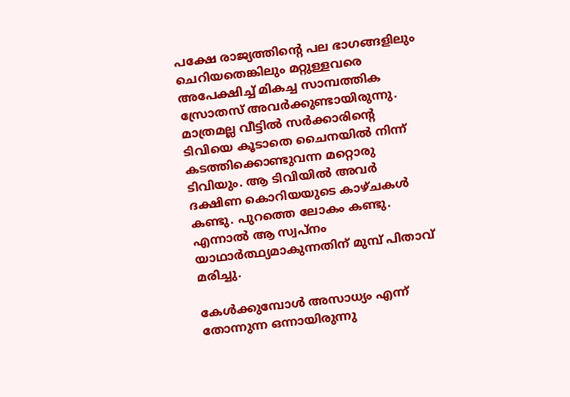പക്ഷേ രാജ്യത്തിന്‍റെ പല ഭാഗങ്ങളിലും ചെറിയതെങ്കിലും മറ്റുള്ളവരെ അപേക്ഷിച്ച് മികച്ച സാമ്പത്തിക സ്രോതസ് അവര്‍ക്കുണ്ടായിരുന്നു. മാത്രമല്ല വീട്ടില്‍ സർക്കാരിന്‍റെ ടിവിയെ കൂടാതെ ചൈനയിൽ നിന്ന് കടത്തിക്കൊണ്ടുവന്ന മറ്റൊരു ടിവിയും. ആ ടിവിയില്‍ അവര്‍ ദക്ഷിണ കൊറിയയുടെ കാഴ്ചകള്‍ കണ്ടു. പുറത്തെ ലോകം കണ്ടു. എന്നാല്‍ ആ സ്വപ്നം യാഥാർത്ഥ്യമാകുന്നതിന് മുമ്പ് പിതാവ് മരിച്ചു.

കേള്‍ക്കുമ്പോള്‍ അസാധ്യം എന്ന് തോന്നുന്ന ഒന്നായിരുന്നു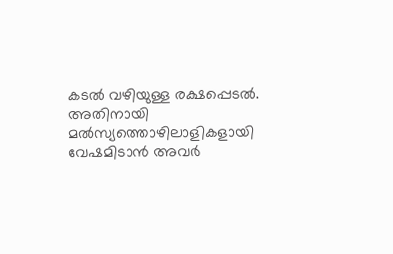കടല്‍ വഴിയുള്ള രക്ഷപ്പെടല്‍. അതിനായി മല്‍സ്യത്തൊഴിലാളികളായി വേഷമിടാന്‍ അവര്‍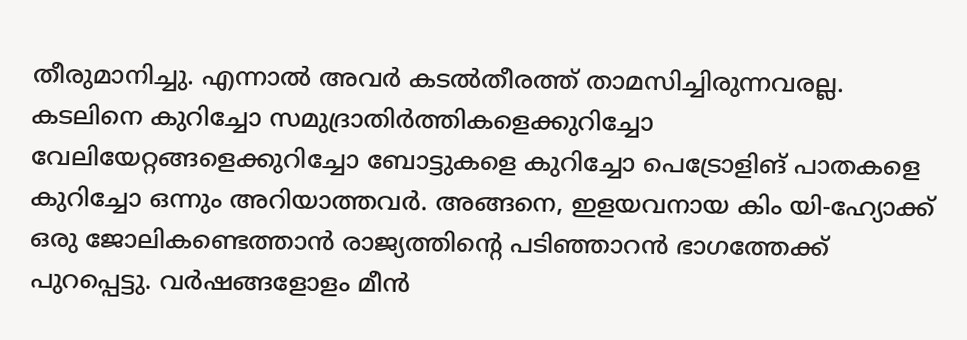തീരുമാനിച്ചു. എന്നാല്‍ അവര്‍ കടല്‍തീരത്ത് താമസിച്ചിരുന്നവരല്ല. കടലിനെ കുറിച്ചോ സമുദ്രാതിർത്തികളെക്കുറിച്ചോ വേലിയേറ്റങ്ങളെക്കുറിച്ചോ ബോട്ടുകളെ കുറിച്ചോ പെട്രോളിങ് പാതകളെ കുറിച്ചോ ഒന്നും അറിയാത്തവര്‍. അങ്ങനെ, ഇളയവനായ കിം യി-ഹ്യോക്ക് ഒരു ജോലികണ്ടെത്താന്‍ രാജ്യത്തിന്‍റെ പടിഞ്ഞാറൻ ഭാഗത്തേക്ക് പുറപ്പെട്ടു. വർഷങ്ങളോളം മീൻ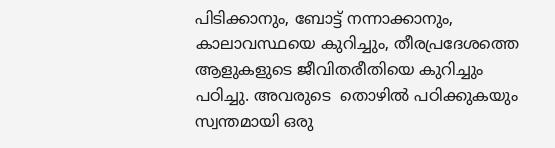പിടിക്കാനും, ബോട്ട് നന്നാക്കാനും, കാലാവസ്ഥയെ കുറിച്ചും, തീരപ്രദേശത്തെ ആളുകളുടെ ജീവിതരീതിയെ കുറിച്ചും പഠിച്ചു. അവരുടെ  തൊഴിൽ പഠിക്കുകയും സ്വന്തമായി ഒരു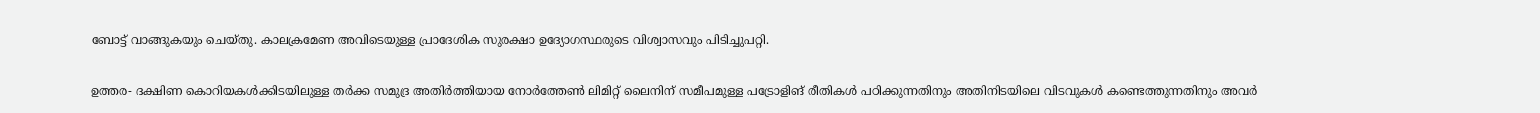ബോട്ട് വാങ്ങുകയും ചെയ്തു. കാലക്രമേണ അവിടെയുള്ള പ്രാദേശിക സുരക്ഷാ ഉദ്യോഗസ്ഥരുടെ വിശ്വാസവും പിടിച്ചുപറ്റി.

ഉത്തര- ദക്ഷിണ കൊറിയകൾക്കിടയിലുള്ള തർക്ക സമുദ്ര അതിർത്തിയായ നോർത്തേൺ ലിമിറ്റ് ലൈനിന് സമീപമുള്ള പട്രോളിങ് രീതികൾ പഠിക്കുന്നതിനും അതിനിടയിലെ വിടവുകള്‍ കണ്ടെത്തുന്നതിനും അവർ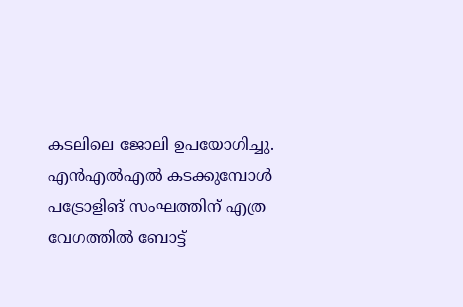കടലിലെ ജോലി ഉപയോഗിച്ചു. എൻ‌എൽ‌എൽ കടക്കുമ്പോൾ പട്രോളിങ് സംഘത്തിന് എത്ര വേഗത്തിൽ ബോട്ട്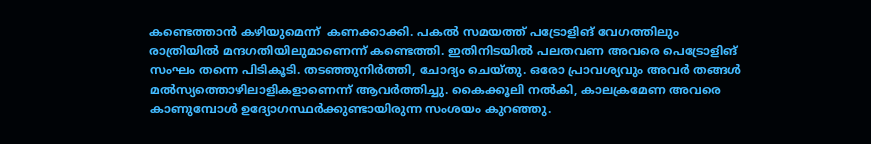കണ്ടെത്താൻ കഴിയുമെന്ന്  കണക്കാക്കി. പകൽ സമയത്ത് പട്രോളിങ് വേഗത്തിലും രാത്രിയിൽ മന്ദഗതിയിലുമാണെന്ന് കണ്ടെത്തി. ഇതിനിടയില്‍ പലതവണ അവരെ പെട്രോളിങ് സംഘം തന്നെ പിടികൂടി. തടഞ്ഞുനിർത്തി, ചോദ്യം ചെയ്തു. ഒരോ പ്രാവശ്യവും അവര്‍ തങ്ങള്‍ മല്‍സ്യത്തൊഴിലാളികളാണെന്ന് ആവര്‍ത്തിച്ചു. കൈക്കൂലി നൽകി, കാലക്രമേണ അവരെ കാണുമ്പോള്‍ ഉദ്യോഗസ്ഥര്‍ക്കുണ്ടായിരുന്ന സംശയം കുറഞ്ഞു.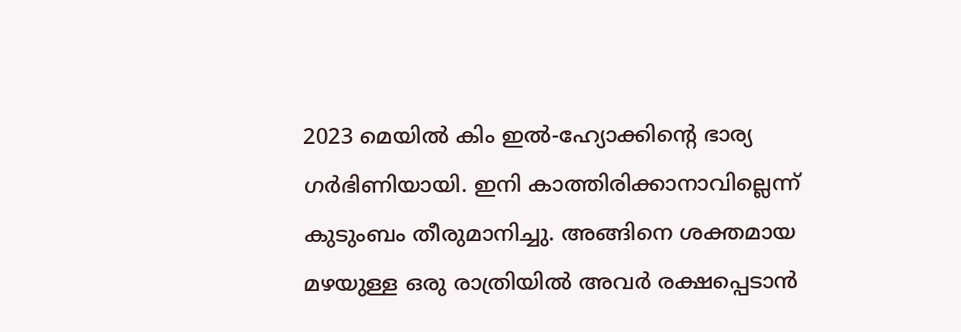2023 മെയില്‍ കിം ഇൽ-ഹ്യോക്കിന്റെ ഭാര്യ ഗർഭിണിയായി. ഇനി കാത്തിരിക്കാനാവില്ലെന്ന് കുടുംബം തീരുമാനിച്ചു. അങ്ങിനെ ശക്തമായ മഴയുള്ള ഒരു രാത്രിയില്‍ അവര്‍ രക്ഷപ്പെടാന്‍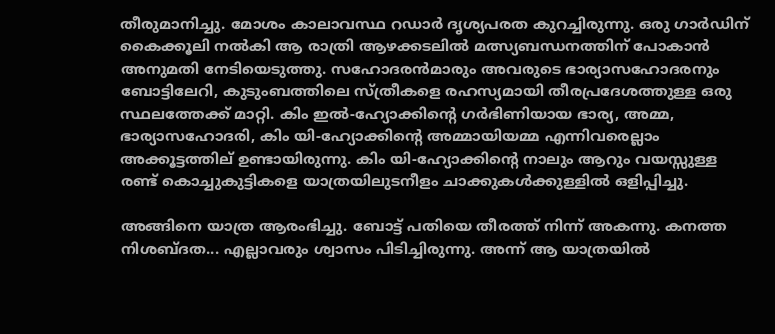തീരുമാനിച്ചു. മോശം കാലാവസ്ഥ റഡാർ ദൃശ്യപരത കുറച്ചിരുന്നു. ഒരു ഗാർഡിന് കൈക്കൂലി നൽകി ആ രാത്രി ആഴക്കടലില്‍ മത്സ്യബന്ധനത്തിന് പോകാൻ അനുമതി നേടിയെടുത്തു. സഹോദരന്‍മാരും അവരുടെ ഭാര്യാസഹോദരനും ബോട്ടിലേറി, കുടുംബത്തിലെ സ്ത്രീകളെ രഹസ്യമായി തീരപ്രദേശത്തുള്ള ഒരു സ്ഥലത്തേക്ക് മാറ്റി. കിം ഇൽ-ഹ്യോക്കിന്‍റെ ഗർഭിണിയായ ഭാര്യ, അമ്മ, ഭാര്യാസഹോദരി, കിം യി-ഹ്യോക്കിന്‍റെ അമ്മായിയമ്മ എന്നിവരെല്ലാം അക്കൂട്ടത്തില്‌ ഉണ്ടായിരുന്നു. കിം യി-ഹ്യോക്കിന്‍റെ നാലും ആറും വയസ്സുള്ള രണ്ട് കൊച്ചുകുട്ടികളെ യാത്രയിലുടനീളം ചാക്കുകൾക്കുള്ളിൽ ഒളിപ്പിച്ചു.

അങ്ങിനെ യാത്ര ആരംഭിച്ചു. ബോട്ട് പതിയെ തീരത്ത് നിന്ന് അകന്നു. കനത്ത നിശബ്ദത... എല്ലാവരും ശ്വാസം പിടിച്ചിരുന്നു. അന്ന് ആ യാത്രയില്‍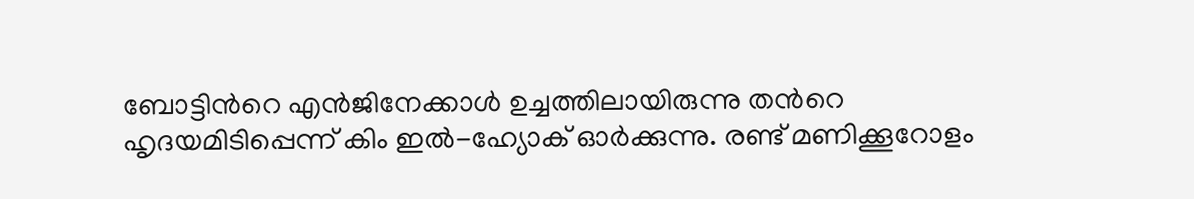ബോട്ടിന്‍റെ എന്‍ജിനേക്കാൾ ഉച്ചത്തിലായിരുന്നു തന്‍റെ ഹൃദയമിടിപ്പെന്ന് കിം ഇൽ-ഹ്യോക് ഓര്‍ക്കുന്നു. രണ്ട് മണിക്കൂറോളം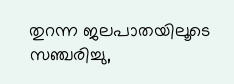തുറന്ന ജലപാതയിലൂടെ സഞ്ചരിച്ചു,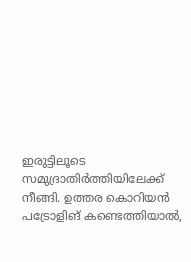ഇരുട്ടിലൂടെ സമുദ്രാതിർത്തിയിലേക്ക് നീങ്ങി. ഉത്തര കൊറിയൻ പട്രോളിങ് കണ്ടെത്തിയാൽ,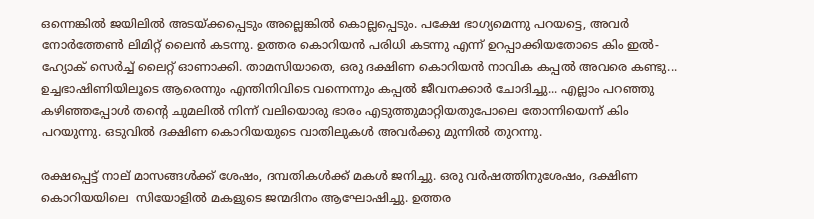ഒന്നെങ്കില്‍ ജയിലിൽ അടയ്ക്കപ്പെടും അല്ലെങ്കില്‍ കൊല്ലപ്പെടും. പക്ഷേ ഭാഗ്യമെന്നു പറയട്ടെ, അവര്‍ നോർത്തേൺ ലിമിറ്റ് ലൈന്‍ കടന്നു. ഉത്തര കൊറിയന്‍ പരിധി കടന്നു എന്ന് ഉറപ്പാക്കിയതോടെ കിം ഇൽ-ഹ്യോക് സെർച്ച് ലൈറ്റ് ഓണാക്കി. താമസിയാതെ, ഒരു ദക്ഷിണ കൊറിയൻ നാവിക കപ്പൽ അവരെ കണ്ടു... ഉച്ചഭാഷിണിയിലൂടെ ആരെന്നും എന്തിനിവിടെ വന്നെന്നും കപ്പല്‍ ജീവനക്കാര്‍ ചോദിച്ചു... എല്ലാം പറഞ്ഞു കഴിഞ്ഞപ്പോള്‍ തന്‍റെ ചുമലിൽ നിന്ന് വലിയൊരു ഭാരം എടുത്തുമാറ്റിയതുപോലെ തോന്നിയെന്ന് കിം പറയുന്നു. ഒടുവില്‍ ദക്ഷിണ കൊറിയയുടെ വാതിലുകള്‍ അവര്‍ക്കു മുന്നില്‍ തുറന്നു.

രക്ഷപ്പെട്ട് നാല് മാസങ്ങൾക്ക് ശേഷം, ദമ്പതികൾക്ക് മകൾ ജനിച്ചു. ഒരു വർഷത്തിനുശേഷം, ദക്ഷിണ കൊറിയയിലെ  സിയോളില്‍ മകളുടെ ജന്മദിനം ആഘോഷിച്ചു. ഉത്തര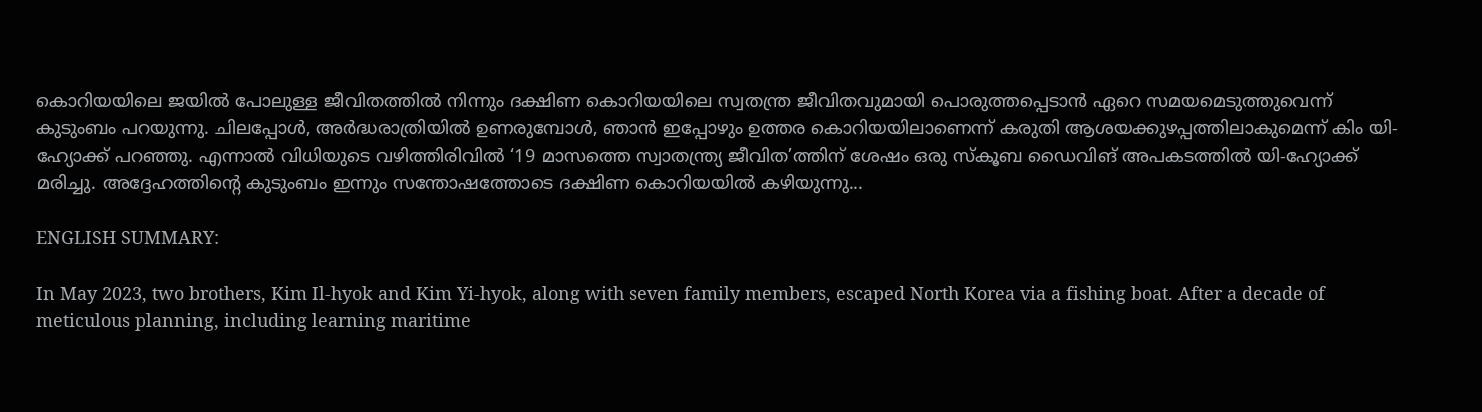കൊറിയയിലെ ജയില്‍ പോലുള്ള ജീവിതത്തില്‍ നിന്നും ദക്ഷിണ കൊറിയയിലെ സ്വതന്ത്ര ജീവിതവുമായി പൊരുത്തപ്പെടാൻ ഏറെ സമയമെടുത്തുവെന്ന് കുടുംബം പറയുന്നു. ചിലപ്പോൾ, അർദ്ധരാത്രിയിൽ ഉണരുമ്പോൾ, ഞാൻ ഇപ്പോഴും ഉത്തര കൊറിയയിലാണെന്ന് കരുതി ആശയക്കുഴപ്പത്തിലാകുമെന്ന് കിം യി-ഹ്യോക്ക് പറഞ്ഞു. എന്നാല്‍ വിധിയുടെ വഴിത്തിരിവില്‍ ‘19 മാസത്തെ സ്വാതന്ത്ര്യ ജീവിത’ത്തിന് ശേഷം ഒരു സ്കൂബ ഡൈവിങ് അപകടത്തിൽ യി-ഹ്യോക്ക് മരിച്ചു. അദ്ദേഹത്തിന്‍റെ കുടുംബം ഇന്നും സന്തോഷത്തോടെ ദക്ഷിണ കൊറിയയില്‍ കഴിയുന്നു...

ENGLISH SUMMARY:

In May 2023, two brothers, Kim Il-hyok and Kim Yi-hyok, along with seven family members, escaped North Korea via a fishing boat. After a decade of meticulous planning, including learning maritime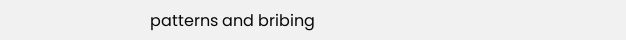patterns and bribing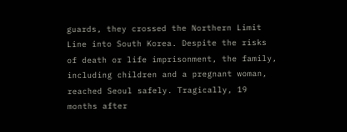guards, they crossed the Northern Limit Line into South Korea. Despite the risks of death or life imprisonment, the family, including children and a pregnant woman, reached Seoul safely. Tragically, 19 months after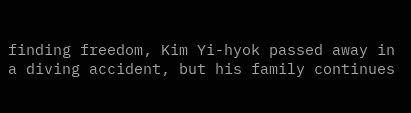finding freedom, Kim Yi-hyok passed away in a diving accident, but his family continues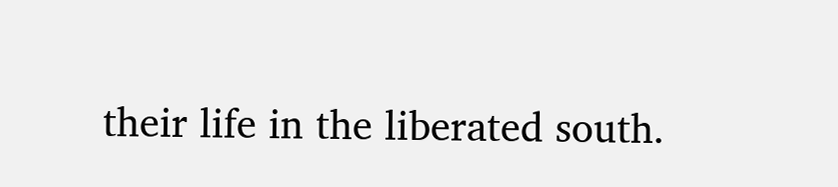their life in the liberated south.